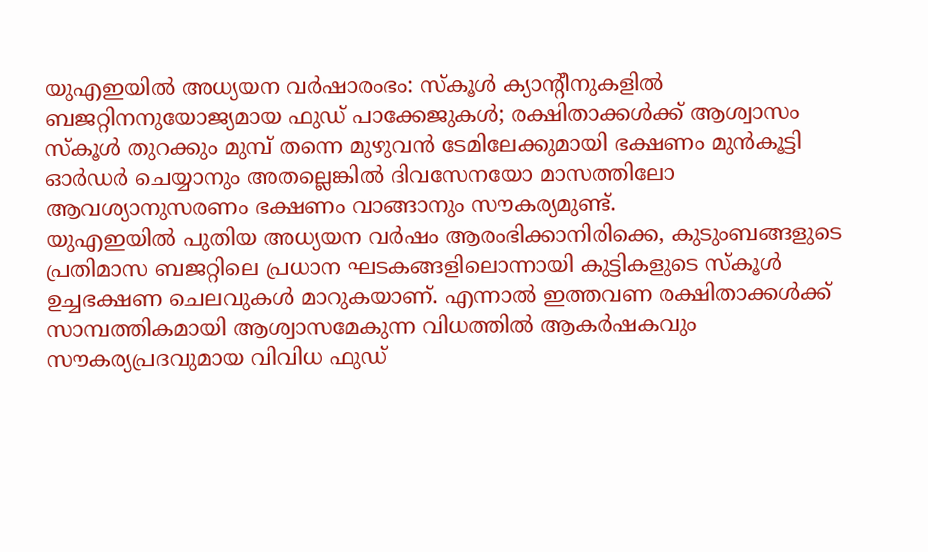യുഎഇയിൽ അധ്യയന വർഷാരംഭം: സ്കൂൾ ക്യാന്റീനുകളിൽ ബജറ്റിനനുയോജ്യമായ ഫുഡ് പാക്കേജുകൾ; രക്ഷിതാക്കൾക്ക് ആശ്വാസം
സ്കൂൾ തുറക്കും മുമ്പ് തന്നെ മുഴുവൻ ടേമിലേക്കുമായി ഭക്ഷണം മുൻകൂട്ടി ഓർഡർ ചെയ്യാനും അതല്ലെങ്കിൽ ദിവസേനയോ മാസത്തിലോ ആവശ്യാനുസരണം ഭക്ഷണം വാങ്ങാനും സൗകര്യമുണ്ട്.
യുഎഇയിൽ പുതിയ അധ്യയന വർഷം ആരംഭിക്കാനിരിക്കെ, കുടുംബങ്ങളുടെ പ്രതിമാസ ബജറ്റിലെ പ്രധാന ഘടകങ്ങളിലൊന്നായി കുട്ടികളുടെ സ്കൂൾ ഉച്ചഭക്ഷണ ചെലവുകൾ മാറുകയാണ്. എന്നാൽ ഇത്തവണ രക്ഷിതാക്കൾക്ക് സാമ്പത്തികമായി ആശ്വാസമേകുന്ന വിധത്തിൽ ആകർഷകവും സൗകര്യപ്രദവുമായ വിവിധ ഫുഡ്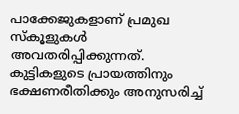പാക്കേജുകളാണ് പ്രമുഖ സ്കൂളുകൾ അവതരിപ്പിക്കുന്നത്.
കുട്ടികളുടെ പ്രായത്തിനും ഭക്ഷണരീതിക്കും അനുസരിച്ച്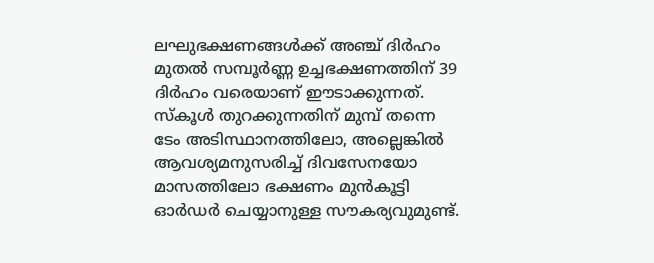ലഘുഭക്ഷണങ്ങൾക്ക് അഞ്ച് ദിർഹം മുതൽ സമ്പൂർണ്ണ ഉച്ചഭക്ഷണത്തിന് 39 ദിർഹം വരെയാണ് ഈടാക്കുന്നത്. സ്കൂൾ തുറക്കുന്നതിന് മുമ്പ് തന്നെ ടേം അടിസ്ഥാനത്തിലോ, അല്ലെങ്കിൽ ആവശ്യമനുസരിച്ച് ദിവസേനയോ മാസത്തിലോ ഭക്ഷണം മുൻകൂട്ടി ഓർഡർ ചെയ്യാനുള്ള സൗകര്യവുമുണ്ട്.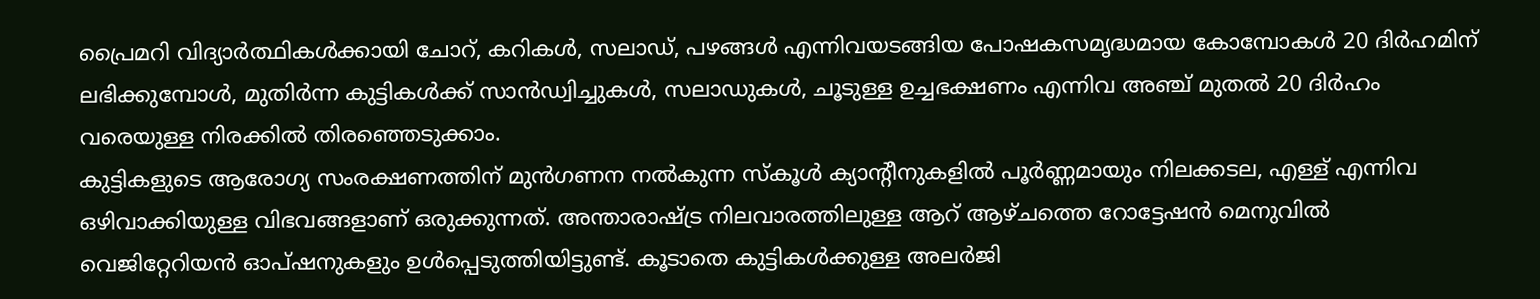പ്രൈമറി വിദ്യാർത്ഥികൾക്കായി ചോറ്, കറികൾ, സലാഡ്, പഴങ്ങൾ എന്നിവയടങ്ങിയ പോഷകസമൃദ്ധമായ കോമ്പോകൾ 20 ദിർഹമിന് ലഭിക്കുമ്പോൾ, മുതിർന്ന കുട്ടികൾക്ക് സാൻഡ്വിച്ചുകൾ, സലാഡുകൾ, ചൂടുള്ള ഉച്ചഭക്ഷണം എന്നിവ അഞ്ച് മുതൽ 20 ദിർഹം വരെയുള്ള നിരക്കിൽ തിരഞ്ഞെടുക്കാം.
കുട്ടികളുടെ ആരോഗ്യ സംരക്ഷണത്തിന് മുൻഗണന നൽകുന്ന സ്കൂൾ ക്യാന്റീനുകളിൽ പൂർണ്ണമായും നിലക്കടല, എള്ള് എന്നിവ ഒഴിവാക്കിയുള്ള വിഭവങ്ങളാണ് ഒരുക്കുന്നത്. അന്താരാഷ്ട്ര നിലവാരത്തിലുള്ള ആറ് ആഴ്ചത്തെ റോട്ടേഷൻ മെനുവിൽ വെജിറ്റേറിയൻ ഓപ്ഷനുകളും ഉൾപ്പെടുത്തിയിട്ടുണ്ട്. കൂടാതെ കുട്ടികൾക്കുള്ള അലർജി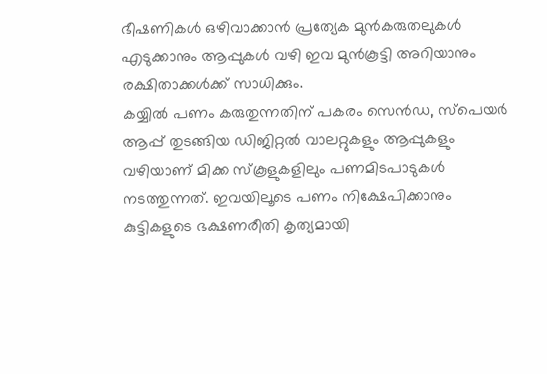ഭീഷണികൾ ഒഴിവാക്കാൻ പ്രത്യേക മുൻകരുതലുകൾ എടുക്കാനും ആപ്പുകൾ വഴി ഇവ മുൻകൂട്ടി അറിയാനും രക്ഷിതാക്കൾക്ക് സാധിക്കും.
കയ്യിൽ പണം കരുതുന്നതിന് പകരം സെൻഡ, സ്പെയർ ആപ്പ് തുടങ്ങിയ ഡിജിറ്റൽ വാലറ്റുകളും ആപ്പുകളും വഴിയാണ് മിക്ക സ്കൂളുകളിലും പണമിടപാടുകൾ നടത്തുന്നത്. ഇവയിലൂടെ പണം നിക്ഷേപിക്കാനും കുട്ടികളുടെ ഭക്ഷണരീതി കൃത്യമായി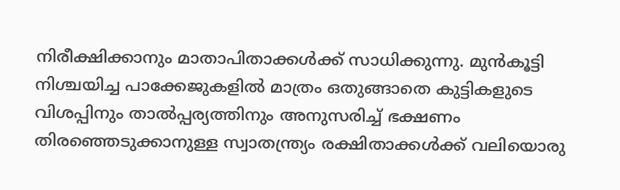നിരീക്ഷിക്കാനും മാതാപിതാക്കൾക്ക് സാധിക്കുന്നു. മുൻകൂട്ടി നിശ്ചയിച്ച പാക്കേജുകളിൽ മാത്രം ഒതുങ്ങാതെ കുട്ടികളുടെ വിശപ്പിനും താൽപ്പര്യത്തിനും അനുസരിച്ച് ഭക്ഷണം തിരഞ്ഞെടുക്കാനുള്ള സ്വാതന്ത്ര്യം രക്ഷിതാക്കൾക്ക് വലിയൊരു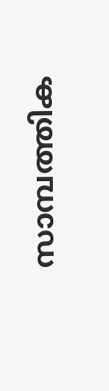സാമ്പത്തിക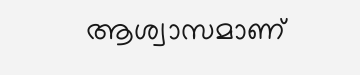ആശ്വാസമാണ്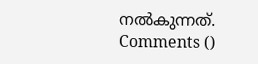നൽകുന്നത്.
Comments ()